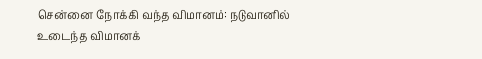சென்னை நோக்கி வந்த விமானம்: நடுவானில் உடைந்த விமானக்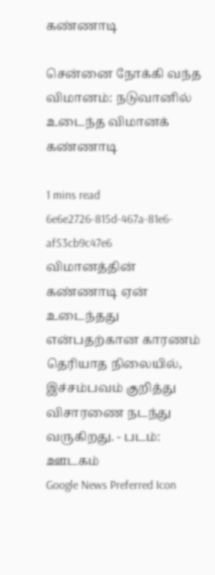கண்ணாடி

சென்னை நோக்கி வந்த விமானம்: நடுவானில் உடைந்த விமானக் கண்ணாடி

1 mins read
6e6e2726-815d-467a-81e6-af53cb9c47e6
விமானத்தின் கண்ணாடி ஏன் உடைந்தது என்பதற்கான காரணம் தெரியாத நிலையில், இச்சம்பவம் குறித்து விசாரணை நடந்து வருகிறது. - படம்: ஊடகம்
Google News Preferred Icon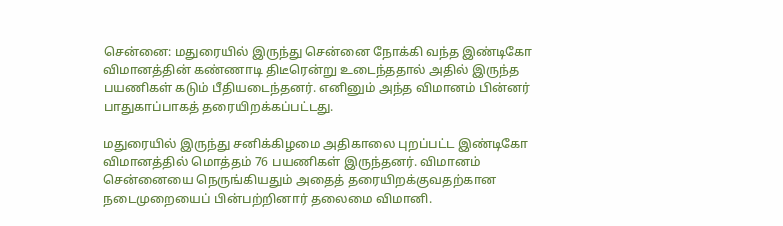சென்னை: மதுரையில் இருந்து சென்னை நோக்கி வந்த இண்டிகோ விமானத்தின் கண்ணாடி திடீரென்று உடைந்ததால் அதில் இருந்த பயணிகள் கடும் பீதியடைந்தனர். எனினும் அந்த விமானம் பின்னர் பாதுகாப்பாகத் தரையிறக்கப்பட்டது.

மதுரையில் இருந்து சனிக்கிழமை அதிகாலை புறப்பட்ட இண்டிகோ விமானத்தில் மொத்தம் 76 பயணிகள் இருந்தனர். விமானம் சென்னையை நெருங்கியதும் அதைத் தரையிறக்குவதற்கான நடைமுறையைப் பின்பற்றினார் தலைமை விமானி.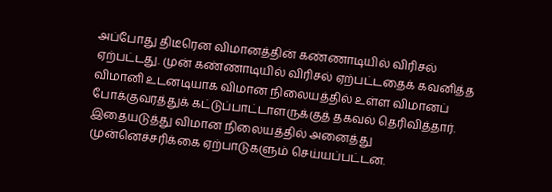அப்போது திடீரென விமானத்தின் கண்ணாடியில் விரிசல் ஏற்பட்டது. முன் கண்ணாடியில் விரிசல் ஏற்பட்டதைக் கவனித்த விமானி உடனடியாக விமான நிலையத்தில் உள்ள விமானப் போக்குவரத்துக் கட்டுப்பாட்டாளருக்குத் தகவல் தெரிவித்தார். இதையடுத்து விமான நிலையத்தில் அனைத்து முன்னெச்சரிக்கை ஏற்பாடுகளும் செய்யப்பட்டன.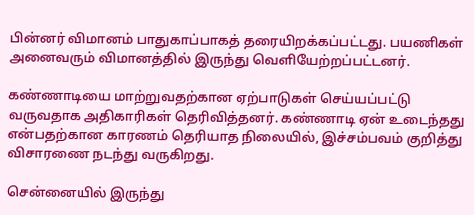பின்னர் விமானம் பாதுகாப்பாகத் தரையிறக்கப்பட்டது. பயணிகள் அனைவரும் விமானத்தில் இருந்து வெளியேற்றப்பட்டனர்.

கண்ணாடியை மாற்றுவதற்கான ஏற்பாடுகள் செய்யப்பட்டு வருவதாக அதிகாரிகள் தெரிவித்தனர். கண்ணாடி ஏன் உடைந்தது என்பதற்கான காரணம் தெரியாத நிலையில், இச்சம்பவம் குறித்து விசாரணை நடந்து வருகிறது.

சென்னையில் இருந்து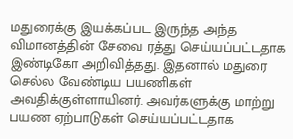மதுரைக்கு இயக்கப்பட இருந்த அந்த விமானத்தின் சேவை ரத்து செய்யப்பட்டதாக இண்டிகோ அறிவித்தது. இதனால் மதுரை செல்ல வேண்டிய பயணிகள் அவதிக்குள்ளாயினர். அவர்களுக்கு மாற்று பயண ஏற்பாடுகள் செய்யப்பட்டதாக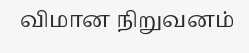விமான நிறுவனம்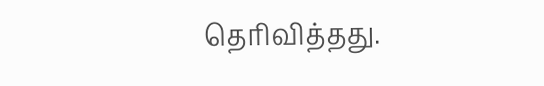தெரிவித்தது.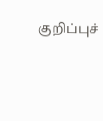குறிப்புச்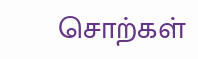சொற்கள்